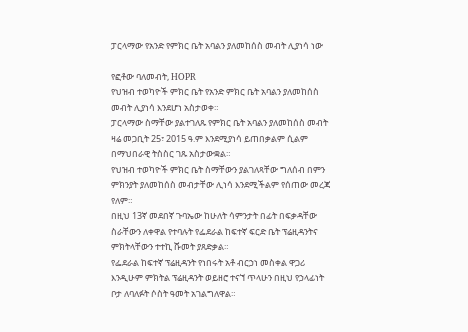ፓርላማው የአንድ የምክር ቤት አባልን ያለመከሰስ መብት ሊያነሳ ነው

የፎቶው ባለመብት, HOPR
የህዝብ ተወካዮች ምክር ቤት የአንድ ምክር ቤት አባልን ያለመከሰስ መብት ሊያነሳ እንደሆነ አስታወቀ።
ፓርላማው ስማቸው ያልተገለጹ የምክር ቤት አባልን ያለመከሰስ መብት ዛሬ መጋቢት 25፣ 2015 ዓ.ም እንደሚያነሳ ይጠበቃልም ሲልም በማህበራዊ ትስስር ገጹ አስታውቋል።
የህዝብ ተወካዮች ምክር ቤት ስማቸውን ያልገለጻቸው ግለሰብ በምን ምክንያት ያለመከሰስ መብታቸው ሊነሳ እንደሚችልም የሰጠው መረጃ የለም።
በዚህ 13ኛ መደበኛ ጉባኤው ከሁለት ሳምንታት በፊት በፍቃዳቸው ስራቸውን ለቀዋል የተባሉት የፌደራል ከፍተኛ ፍርድ ቤት ፕሬዚዳንትና ምክትላቸውን ተተኪ ሹመት ያጸድቃል።
የፌደራል ከፍተኛ ፕሬዚዳንት የነበሩት አቶ ብርኃነ መስቀል ዋጋሪ እንዲሁም ምክትል ፕሬዚዳንት ወይዘሮ ተናኘ ጥላሁን በዚህ የኃላፊነት ቦታ ለባለፉት ሶስት ዓመት አገልግለዋል።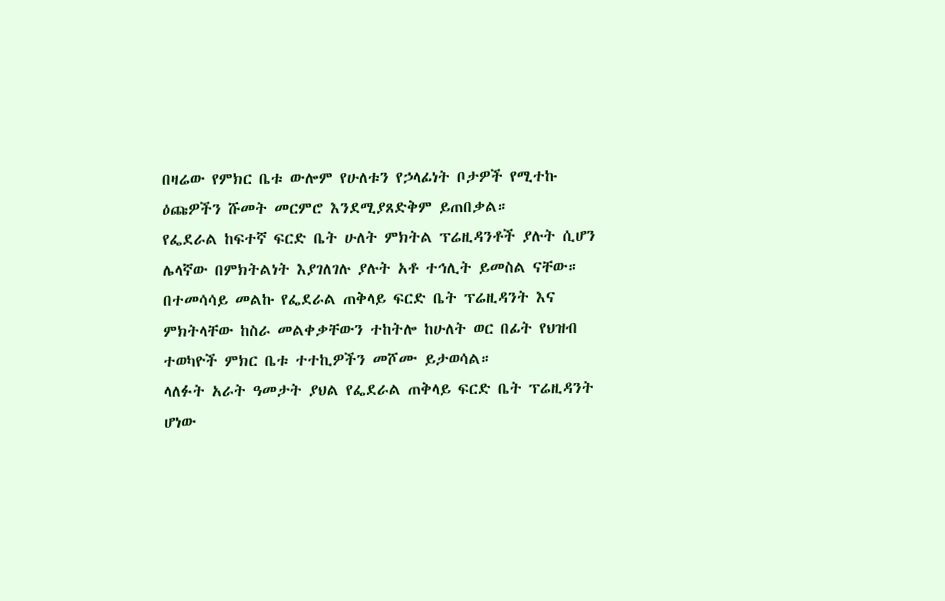በዛሬው የምክር ቤቱ ውሎም የሁለቱን የኃላፊነት ቦታዎች የሚተኩ ዕጩዎችን ሹመት መርምሮ እንደሚያጸድቅም ይጠበቃል።
የፌደራል ከፍተኛ ፍርድ ቤት ሁለት ምክትል ፕሬዚዳንቶች ያሉት ሲሆን ሌላኛው በምክትልነት እያገለገሉ ያሉት አቶ ተኅሊት ይመስል ናቸው።
በተመሳሳይ መልኩ የፌደራል ጠቅላይ ፍርድ ቤት ፕሬዚዳንት እና ምክትላቸው ከስራ መልቀቃቸውን ተከትሎ ከሁለት ወር በፊት የህዝብ ተወካዮች ምክር ቤቱ ተተኪዎችን መሾሙ ይታወሳል።
ላለፉት አራት ዓመታት ያህል የፌደራል ጠቅላይ ፍርድ ቤት ፕሬዚዳንት ሆነው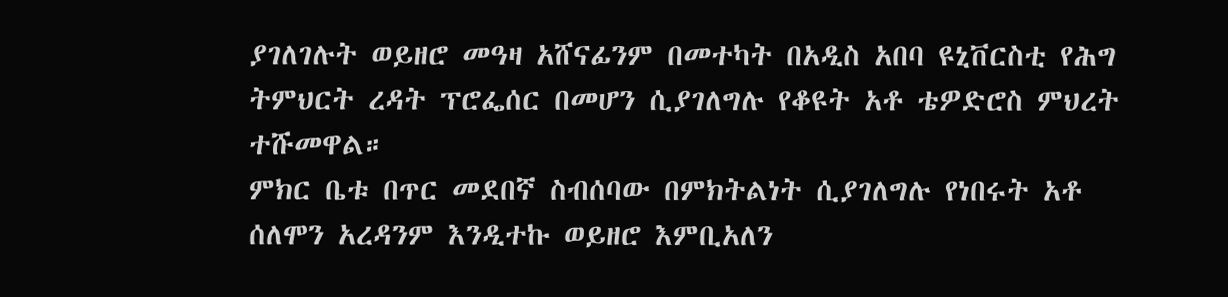ያገለገሉት ወይዘሮ መዓዛ አሸናፊንም በመተካት በአዲስ አበባ ዩኒቨርስቲ የሕግ ትምህርት ረዳት ፕሮፌሰር በመሆን ሲያገለግሉ የቆዩት አቶ ቴዎድሮስ ምህረት ተሹመዋል።
ምክር ቤቱ በጥር መደበኛ ስብሰባው በምክትልነት ሲያገለግሉ የነበሩት አቶ ሰለሞን አረዳንም እንዲተኩ ወይዘሮ እምቢአለን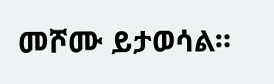መሾሙ ይታወሳል።